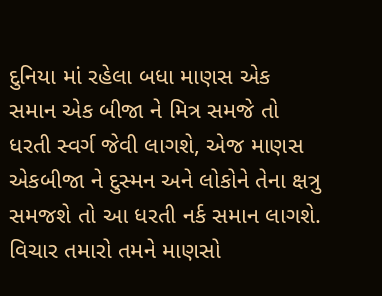દુનિયા માં રહેલા બધા માણસ એક સમાન એક બીજા ને મિત્ર સમજે તો ધરતી સ્વર્ગ જેવી લાગશે, એજ માણસ એકબીજા ને દુસ્મન અને લોકોને તેના ક્ષત્રુ સમજશે તો આ ધરતી નર્ક સમાન લાગશે. વિચાર તમારો તમને માણસો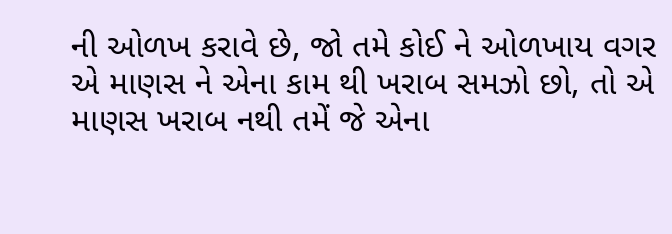ની ઓળખ કરાવે છે, જો તમે કોઈ ને ઓળખાય વગર એ માણસ ને એના કામ થી ખરાબ સમઝો છો, તો એ માણસ ખરાબ નથી તમેં જે એના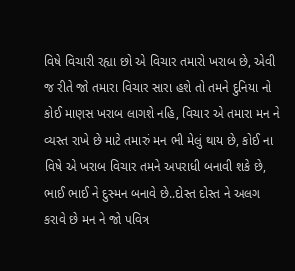વિષે વિચારી રહ્યા છો એ વિચાર તમારો ખરાબ છે, એવી જ રીતે જો તમારા વિચાર સારા હશે તો તમને દુનિયા નો કોઈ માણસ ખરાબ લાગશે નહિ, વિચાર એ તમારા મન ને વ્યસ્ત રાખે છે માટે તમારું મન ભી મેલું થાય છે, કોઈ ના વિષે એ ખરાબ વિચાર તમને અપરાધી બનાવી શકે છે, ભાઈ ભાઈ ને દુસ્મન બનાવે છે..દોસ્ત દોસ્ત ને અલગ કરાવે છે મન ને જો પવિત્ર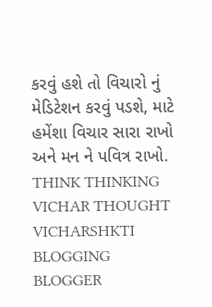કરવું હશે તો વિચારો નું મેડિટેશન કરવું પડશે, માટે હમેંશા વિચાર સારા રાખો અને મન ને પવિત્ર રાખો. THINK THINKING VICHAR THOUGHT VICHARSHKTI BLOGGING BLOGGER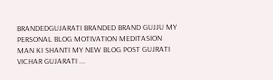BRANDEDGUJARATI BRANDED BRAND GUJJU MY PERSONAL BLOG MOTIVATION MEDITASION MAN KI SHANTI MY NEW BLOG POST GUJRATI VICHAR GUJARATI ...